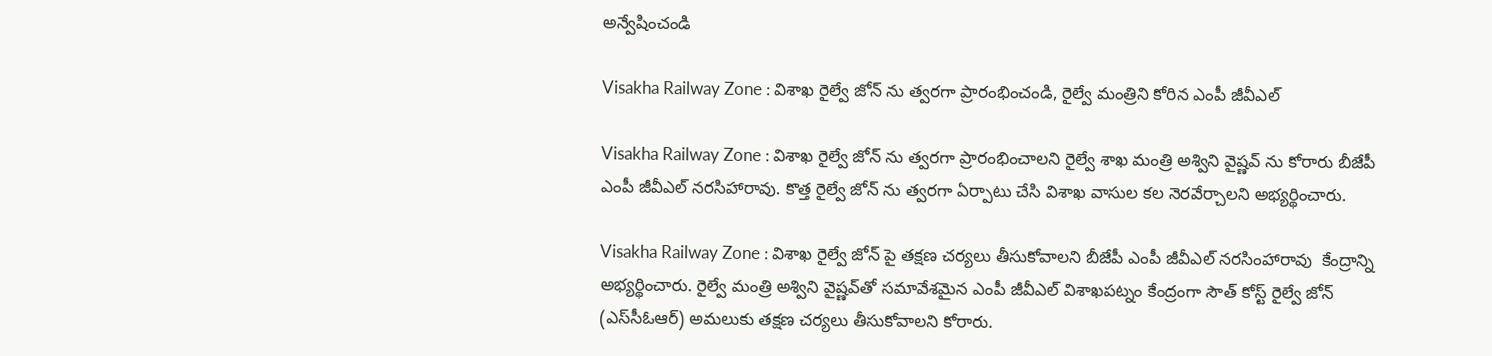అన్వేషించండి

Visakha Railway Zone : విశాఖ రైల్వే జోన్ ను త్వరగా ప్రారంభించండి, రైల్వే మంత్రిని కోరిన ఎంపీ జీవీఎల్

Visakha Railway Zone : విశాఖ రైల్వే జోన్ ను త్వరగా ప్రారంభించాలని రైల్వే శాఖ మంత్రి అశ్విని వైష్ణవ్ ను కోరారు బీజేపీ ఎంపీ జీవీఎల్ నరసిహారావు. కొత్త రైల్వే జోన్ ను త్వరగా ఏర్పాటు చేసి విశాఖ వాసుల కల నెరవేర్చాలని అభ్యర్థించారు.

Visakha Railway Zone : విశాఖ రైల్వే జోన్ పై తక్షణ చర్యలు తీసుకోవాలని బీజేపీ ఎంపీ జీవీఎల్ నరసింహారావు  కేంద్రాన్ని అభ్యర్థించారు. రైల్వే మంత్రి అశ్విని వైష్ణవ్‌తో సమావేశమైన ఎంపీ జీవీఎల్ విశాఖపట్నం కేంద్రంగా సౌత్ కోస్ట్ రైల్వే జోన్ (ఎస్‌సీఓఆర్) అమలుకు తక్షణ చర్యలు తీసుకోవాలని కోరారు.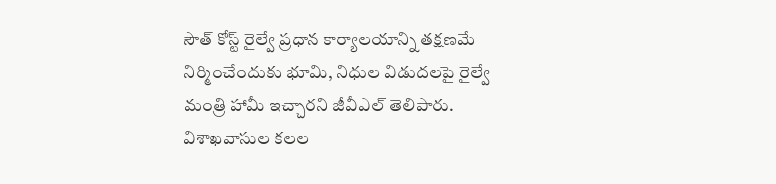సౌత్ కోస్ట్ రైల్వే ప్రధాన కార్యాలయాన్ని తక్షణమే నిర్మించేందుకు భూమి, నిధుల విడుదలపై రైల్వే మంత్రి హామీ ఇచ్చారని జీవీఎల్ తెలిపారు. విశాఖవాసుల కలల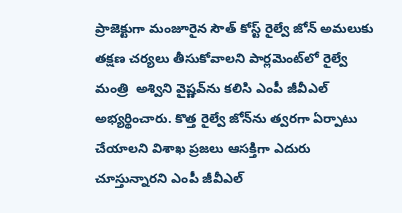ప్రాజెక్టుగా మంజూరైన సౌత్ కోస్ట్ రైల్వే జోన్ అమలుకు తక్షణ చర్యలు తీసుకోవాలని పార్లమెంట్‌లో రైల్వే మంత్రి  అశ్విని వైష్ణవ్‌ను కలిసి ఎంపీ జీవీఎల్ అభ్యర్థించారు. కొత్త రైల్వే జోన్‌ను త్వరగా ఏర్పాటు చేయాలని విశాఖ ప్రజలు ఆసక్తిగా ఎదురు చూస్తున్నారని ఎంపీ జీవీఎల్‌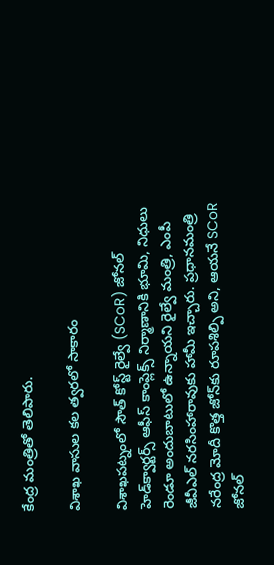కేంద్ర మంత్రితో తెలిపారు.

విశాఖ వాసుల కల త్వరలో సాకారం

విశాఖపట్నంలో సౌత్ కోస్ట్ రైల్వే (SCoR) జోనల్‌ హెడ్‌క్వార్టర్స్‌ ఆఫీస్‌ కాంప్లెక్స్‌ నిర్మాణానికి భూమి, నిధులు రెండూ అందుబాటులో ఉన్నాయని రైల్వే మంత్రి, ఎంపీ జీవీఎల్‌ నరసింహారావుకు హామీ ఇచ్చారు. ప్రధానమంత్రి  నరేంద్ర మోదీ కొత్త జోన్‌కు రూపశిల్పి అని, ఆయనే SCoR జోనల్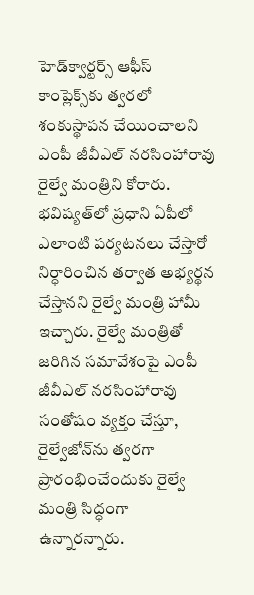హెడ్‌క్వార్టర్స్ ఆఫీస్ కాంప్లెక్స్‌కు త్వరలో శంకుస్థాపన చేయించాలని ఎంపీ జీవీఎల్ నరసింహారావు రైల్వే మంత్రిని కోరారు. భవిష్యత్‌లో ప్రధాని ఏపీలో ఎలాంటి పర్యటనలు చేస్తారో నిర్ధారించిన తర్వాత అభ్యర్థన చేస్తానని రైల్వే మంత్రి హామీ ఇచ్చారు. రైల్వే మంత్రితో జరిగిన సమావేశంపై ఎంపీ జీవీఎల్ నరసింహారావు సంతోషం వ్యక్తం చేస్తూ, రైల్వేజోన్‌ను త్వరగా ప్రారంభించేందుకు రైల్వే మంత్రి సిద్ధంగా ఉన్నారన్నారు.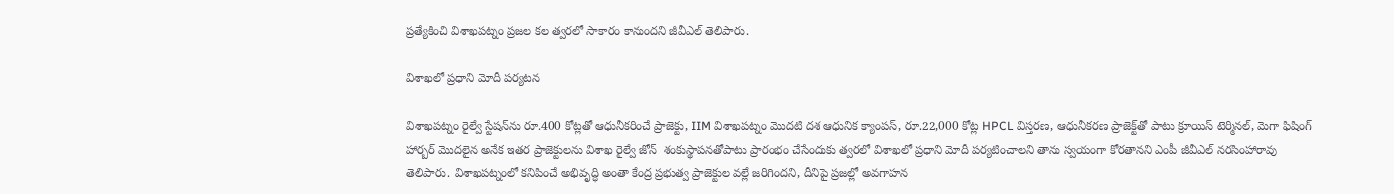ప్రత్యేకించి విశాఖపట్నం ప్రజల కల త్వరలో సాకారం కానుందని జీవీఎల్ తెలిపారు.

విశాఖలో ప్రధాని మోదీ పర్యటన

విశాఖపట్నం రైల్వే స్టేషన్‌ను రూ.400 కోట్లతో ఆధునీకరించే ప్రాజెక్టు, IIM విశాఖపట్నం మొదటి దశ ఆధునిక క్యాంపస్, రూ.22,000 కోట్ల HPCL విస్తరణ, ఆధునీకరణ ప్రాజెక్ట్‌తో పాటు క్రూయిస్ టెర్మినల్, మెగా ఫిషింగ్ హార్బర్ మొదలైన అనేక ఇతర ప్రాజెక్టులను విశాఖ రైల్వే జోన్‌  శంకుస్థాపనతోపాటు ప్రారంభం చేసేందుకు త్వరలో విశాఖలో ప్రధాని మోదీ పర్యటించాలని తాను స్వయంగా కోరతానని ఎంపీ జీవీఎల్ నరసింహారావు తెలిపారు. విశాఖపట్నంలో కనిపించే అభివృద్ధి అంతా కేంద్ర ప్రభుత్వ ప్రాజెక్టుల వల్లే జరిగిందని, దీనిపై ప్రజల్లో అవగాహన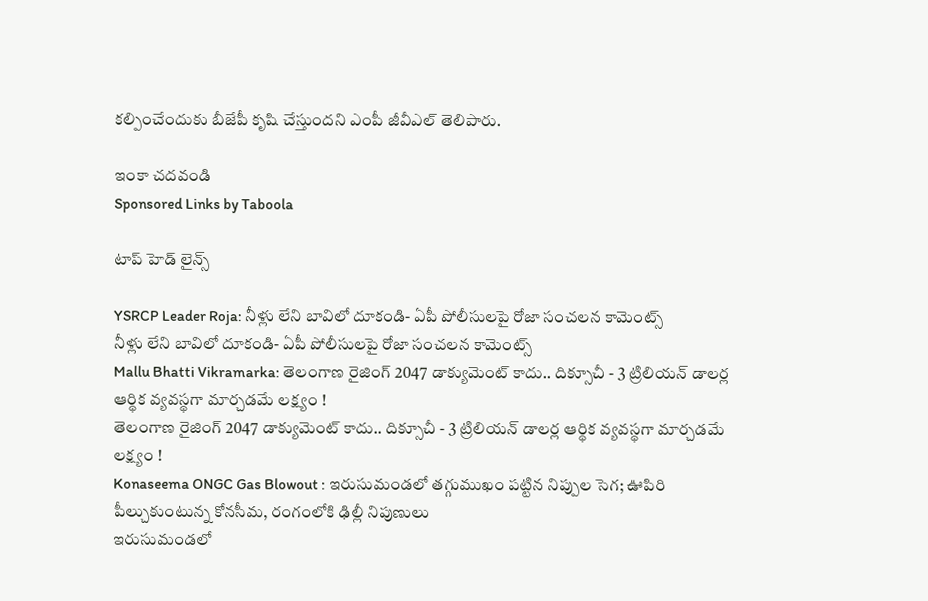కల్పించేందుకు బీజేపీ కృషి చేస్తుందని ఎంపీ జీవీఎల్ తెలిపారు.

ఇంకా చదవండి
Sponsored Links by Taboola

టాప్ హెడ్ లైన్స్

YSRCP Leader Roja: నీళ్లు లేని బావిలో దూకండి- ఏపీ పోలీసులపై రోజా సంచలన కామెంట్స్
నీళ్లు లేని బావిలో దూకండి- ఏపీ పోలీసులపై రోజా సంచలన కామెంట్స్
Mallu Bhatti Vikramarka: తెలంగాణ రైజింగ్ 2047 డాక్యుమెంట్ కాదు.. దిక్సూచీ - 3 ట్రిలియన్ డాలర్ల ఆర్థిక వ్యవస్థగా మార్చడమే లక్ష్యం !
తెలంగాణ రైజింగ్ 2047 డాక్యుమెంట్ కాదు.. దిక్సూచీ - 3 ట్రిలియన్ డాలర్ల ఆర్థిక వ్యవస్థగా మార్చడమే లక్ష్యం !
Konaseema ONGC Gas Blowout : ఇరుసుమండలో తగ్గుముఖం పట్టిన నిప్పుల సెగ; ఊపిరి పీల్చుకుంటున్న కోనసీమ, రంగంలోకి ఢిల్లీ నిపుణులు
ఇరుసుమండలో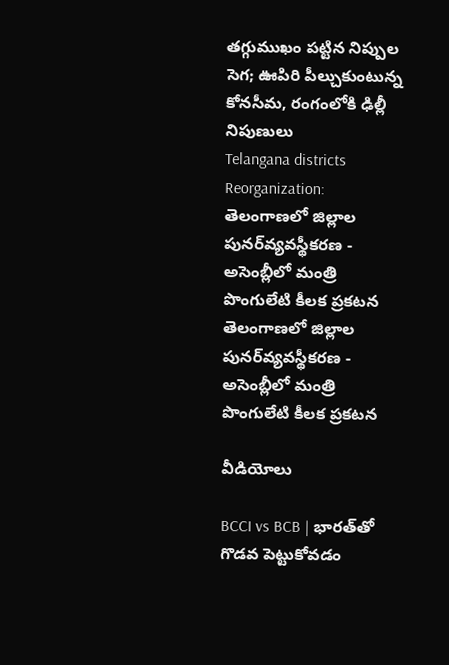తగ్గుముఖం పట్టిన నిప్పుల సెగ; ఊపిరి పీల్చుకుంటున్న కోనసీమ, రంగంలోకి ఢిల్లీ నిపుణులు
Telangana districts Reorganization: తెలంగాణలో జిల్లాల పునర్‌వ్యవస్థీకరణ - అసెంబ్లీలో మంత్రి పొంగులేటి కీలక ప్రకటన
తెలంగాణలో జిల్లాల పునర్‌వ్యవస్థీకరణ - అసెంబ్లీలో మంత్రి పొంగులేటి కీలక ప్రకటన

వీడియోలు

BCCI vs BCB | భారత్‌తో గొడవ పెట్టుకోవడం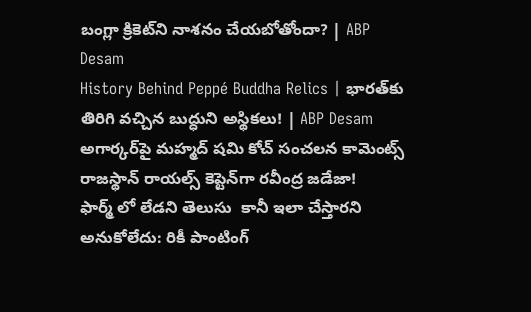బంగ్లా క్రికెట్‌ని నాశనం చేయబోతోందా? | ABP Desam
History Behind Peppé Buddha Relics | భారత్‌కు తిరిగి వచ్చిన బుద్ధుని అస్థికలు! | ABP Desam
అగార్కర్‌పై మహ్మద్ షమి కోచ్ సంచలన కామెంట్స్
రాజస్థాన్ రాయల్స్ కెప్టెన్‌గా రవీంద్ర జడేజా!
ఫార్మ్ లో లేడని తెలుసు  కానీ ఇలా చేస్తారని అనుకోలేదు: రికీ పాంటింగ్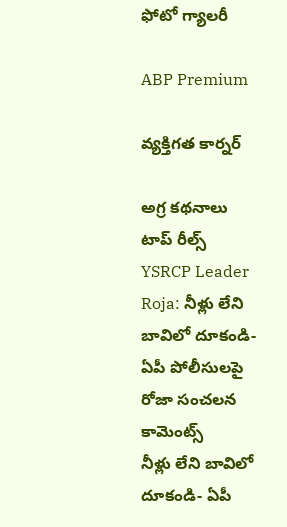ఫోటో గ్యాలరీ

ABP Premium

వ్యక్తిగత కార్నర్

అగ్ర కథనాలు
టాప్ రీల్స్
YSRCP Leader Roja: నీళ్లు లేని బావిలో దూకండి- ఏపీ పోలీసులపై రోజా సంచలన కామెంట్స్
నీళ్లు లేని బావిలో దూకండి- ఏపీ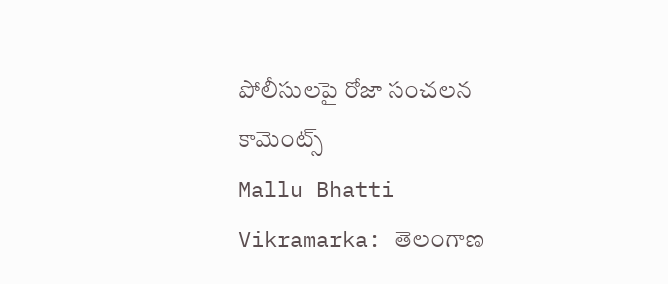పోలీసులపై రోజా సంచలన కామెంట్స్
Mallu Bhatti Vikramarka: తెలంగాణ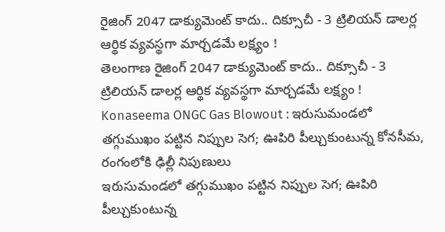రైజింగ్ 2047 డాక్యుమెంట్ కాదు.. దిక్సూచీ - 3 ట్రిలియన్ డాలర్ల ఆర్థిక వ్యవస్థగా మార్చడమే లక్ష్యం !
తెలంగాణ రైజింగ్ 2047 డాక్యుమెంట్ కాదు.. దిక్సూచీ - 3 ట్రిలియన్ డాలర్ల ఆర్థిక వ్యవస్థగా మార్చడమే లక్ష్యం !
Konaseema ONGC Gas Blowout : ఇరుసుమండలో తగ్గుముఖం పట్టిన నిప్పుల సెగ; ఊపిరి పీల్చుకుంటున్న కోనసీమ, రంగంలోకి ఢిల్లీ నిపుణులు
ఇరుసుమండలో తగ్గుముఖం పట్టిన నిప్పుల సెగ; ఊపిరి పీల్చుకుంటున్న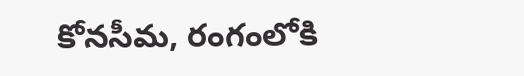కోనసీమ, రంగంలోకి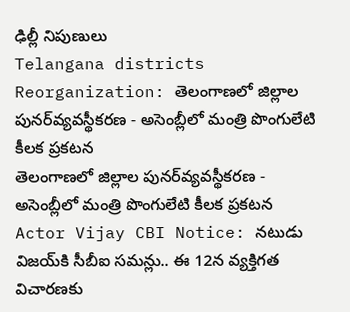ఢిల్లీ నిపుణులు
Telangana districts Reorganization: తెలంగాణలో జిల్లాల పునర్‌వ్యవస్థీకరణ - అసెంబ్లీలో మంత్రి పొంగులేటి కీలక ప్రకటన
తెలంగాణలో జిల్లాల పునర్‌వ్యవస్థీకరణ - అసెంబ్లీలో మంత్రి పొంగులేటి కీలక ప్రకటన
Actor Vijay CBI Notice: నటుడు విజయ్‌కి సీబీఐ సమన్లు.. ఈ 12న వ్యక్తిగత విచారణకు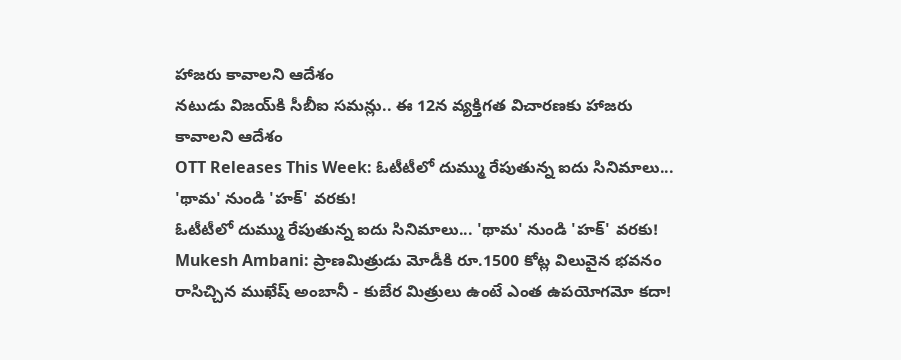హాజరు కావాలని ఆదేశం
నటుడు విజయ్‌కి సీబీఐ సమన్లు.. ఈ 12న వ్యక్తిగత విచారణకు హాజరు కావాలని ఆదేశం
OTT Releases This Week: ఓటీటీలో దుమ్ము రేపుతున్న ఐదు సినిమాలు... 'థామ' నుండి 'హక్' వరకు!
ఓటీటీలో దుమ్ము రేపుతున్న ఐదు సినిమాలు... 'థామ' నుండి 'హక్' వరకు!
Mukesh Ambani: ప్రాణమిత్రుడు మోడీకి రూ.1500 కోట్ల విలువైన భవనం రాసిచ్చిన ముఖేష్ అంబానీ - కుబేర మిత్రులు ఉంటే ఎంత ఉపయోగమో కదా!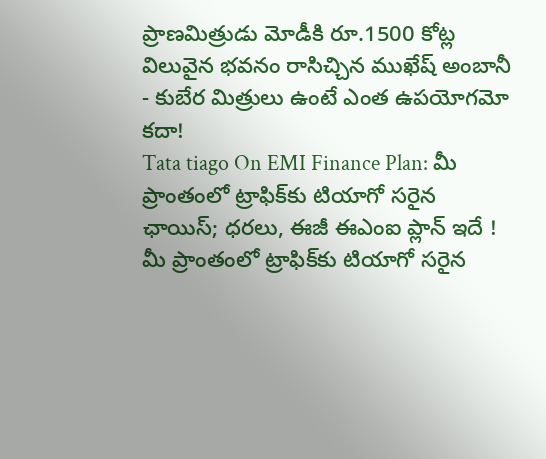ప్రాణమిత్రుడు మోడీకి రూ.1500 కోట్ల విలువైన భవనం రాసిచ్చిన ముఖేష్ అంబానీ - కుబేర మిత్రులు ఉంటే ఎంత ఉపయోగమో కదా!
Tata tiago On EMI Finance Plan: మీ ప్రాంతంలో ట్రాఫిక్‌కు టియాగో సరైన ఛాయిస్‌; ధరలు, ఈజీ ఈఎంఐ ప్లాన్‌ ఇదే !
మీ ప్రాంతంలో ట్రాఫిక్‌కు టియాగో సరైన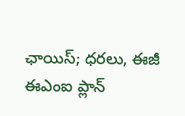ఛాయిస్‌; ధరలు, ఈజీ ఈఎంఐ ప్లాన్‌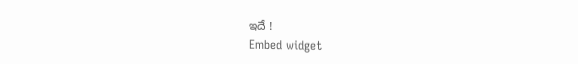ఇదే !
Embed widget